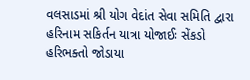વલસાડમાં શ્રી યોગ વેદાંત સેવા સમિતિ દ્વારા હરિનામ સકિર્તન યાત્રા યોજાઈઃ સેંકડો હરિભક્તો જોડાયા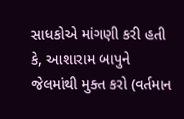સાધકોએ માંગણી કરી હતી કે, આશારામ બાપુને જેલમાંથી મુક્ત કરો (વર્તમાન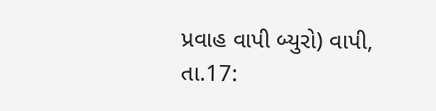પ્રવાહ વાપી બ્યુરો) વાપી, તા.17: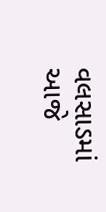વલસાડમાં આજે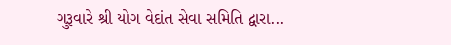ગુરૂવારે શ્રી યોગ વેદાંત સેવા સમિતિ દ્વારા...